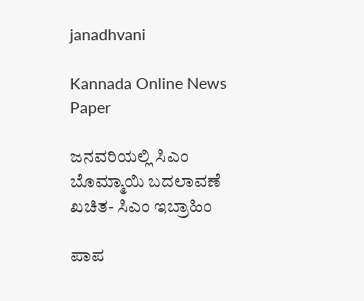janadhvani

Kannada Online News Paper

ಜನವರಿಯಲ್ಲಿ ಸಿಎಂ ಬೊಮ್ಮಾಯಿ ಬದಲಾವಣೆ ಖಚಿತ- ಸಿಎಂ ಇಬ್ರಾಹಿಂ

ಪಾಪ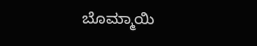ಬೊಮ್ಮಾಯಿ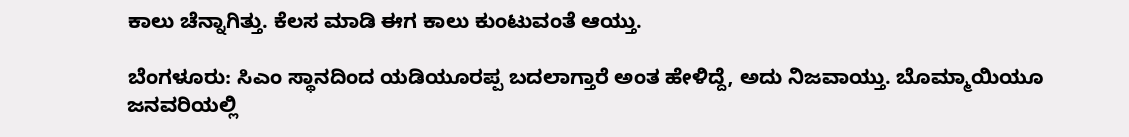ಕಾಲು ಚೆನ್ನಾಗಿತ್ತು. ಕೆಲಸ ಮಾಡಿ ಈಗ ಕಾಲು ಕುಂಟುವಂತೆ ಆಯ್ತು.

ಬೆಂಗಳೂರು: ಸಿಎಂ ಸ್ಥಾನದಿಂದ ಯಡಿಯೂರಪ್ಪ ಬದಲಾಗ್ತಾರೆ ಅಂತ ಹೇಳಿದ್ದೆ, ಅದು ನಿಜವಾಯ್ತು. ಬೊಮ್ಮಾಯಿಯೂ ಜನವರಿಯಲ್ಲಿ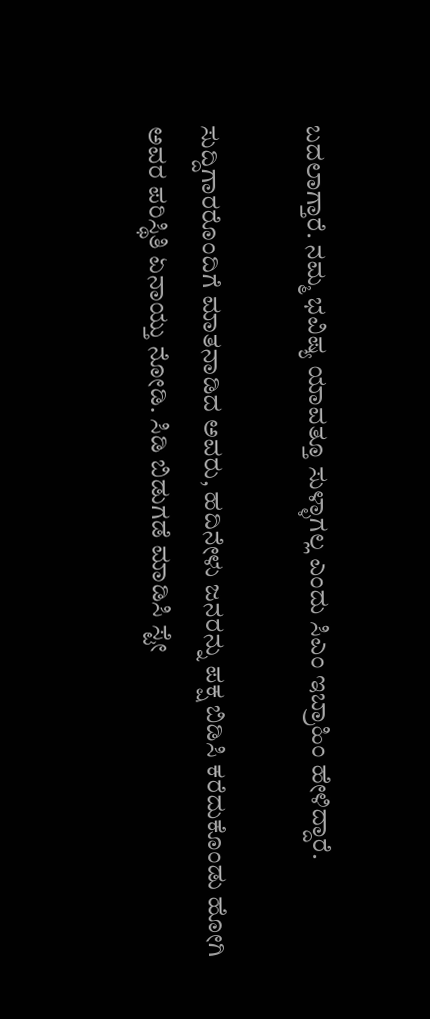ಬದಲಾಗ್ತಾರೆ. ನಮ್ಮ ಭವಿಷ್ಯ ಯಾವತ್ತೂ ಸುಳ್ಳಾಗಲ್ಲ ಎಂದು ಸಿಎಂ ಇಬ್ರಾಹಿಂ ಹೇಳಿದ್ದಾರೆ.

ಸುದ್ದಿಗಾರರೊಂದಿಗೆ ಮಾತನಾಡಿದ ಅವರು, ಹದಿನೇಳು ಜನರನ್ನು ಪಕ್ಷ ಬಿಡಿಸಿ ಕರೆದುಕೊಂಡು ಹೋಗಿ ಅವರ ಪರಿಸ್ಥಿತಿ ಏನಾಯ್ತು ನೋಡಿ. ಸಿಡಿ ಬಿಡುಗಡೆ ಮಾಡಿಸಿ ಸ್ಟೇ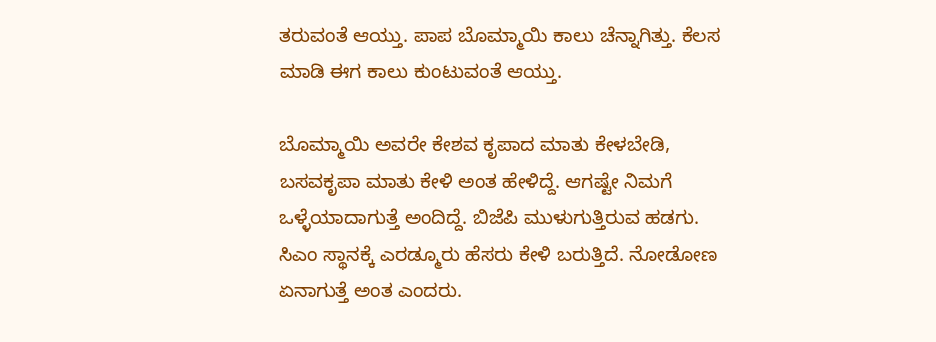ತರುವಂತೆ ಆಯ್ತು. ಪಾಪ ಬೊಮ್ಮಾಯಿ ಕಾಲು ಚೆನ್ನಾಗಿತ್ತು. ಕೆಲಸ ಮಾಡಿ ಈಗ ಕಾಲು ಕುಂಟುವಂತೆ ಆಯ್ತು.

ಬೊಮ್ಮಾಯಿ ಅವರೇ ಕೇಶವ ಕೃಪಾದ ಮಾತು ಕೇಳಬೇಡಿ, ಬಸವಕೃಪಾ ಮಾತು ಕೇಳಿ ಅಂತ ಹೇಳಿದ್ದೆ. ಆಗಷ್ಟೇ ನಿಮಗೆ ಒಳ್ಳೆಯಾದಾಗುತ್ತೆ ಅಂದಿದ್ದೆ. ಬಿಜೆಪಿ ಮುಳುಗುತ್ತಿರುವ ಹಡಗು. ಸಿಎಂ ಸ್ಥಾನಕ್ಕೆ ಎರಡ್ಮೂರು ಹೆಸರು ಕೇಳಿ ಬರುತ್ತಿದೆ. ನೋಡೋಣ ಏನಾಗುತ್ತೆ ಅಂತ ಎಂದರು.